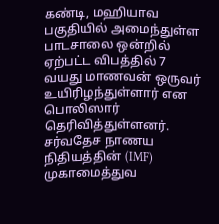கண்டி, மஹியாவ பகுதியில் அமைந்துள்ள பாடசாலை ஒன்றில் ஏற்பட்ட விபத்தில் 7 வயது மாணவன் ஒருவர் உயிரிழந்துள்ளார் என பொலிஸார் தெரிவித்துள்ளனர்.
சர்வதேச நாணய நிதியத்தின் (IMF) முகாமைத்துவ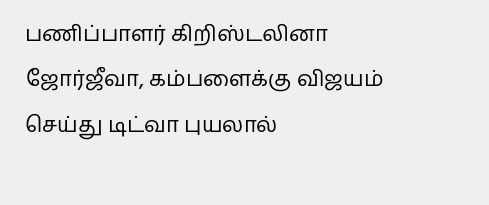பணிப்பாளர் கிறிஸ்டலினா ஜோர்ஜீவா, கம்பளைக்கு விஜயம் செய்து டிட்வா புயலால்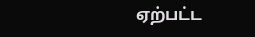ஏற்பட்ட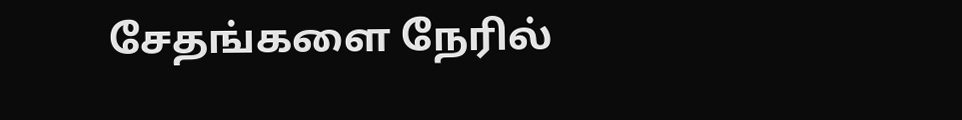சேதங்களை நேரில்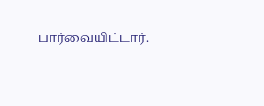பார்வையிட்டார்.